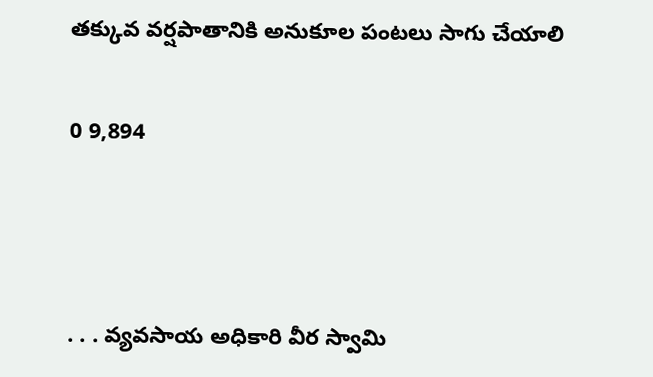తక్కువ వర్షపాతానికి అనుకూల పంటలు సాగు చేయాలి

0 9,894



. . . వ్యవసాయ అధికారి వీర స్వామి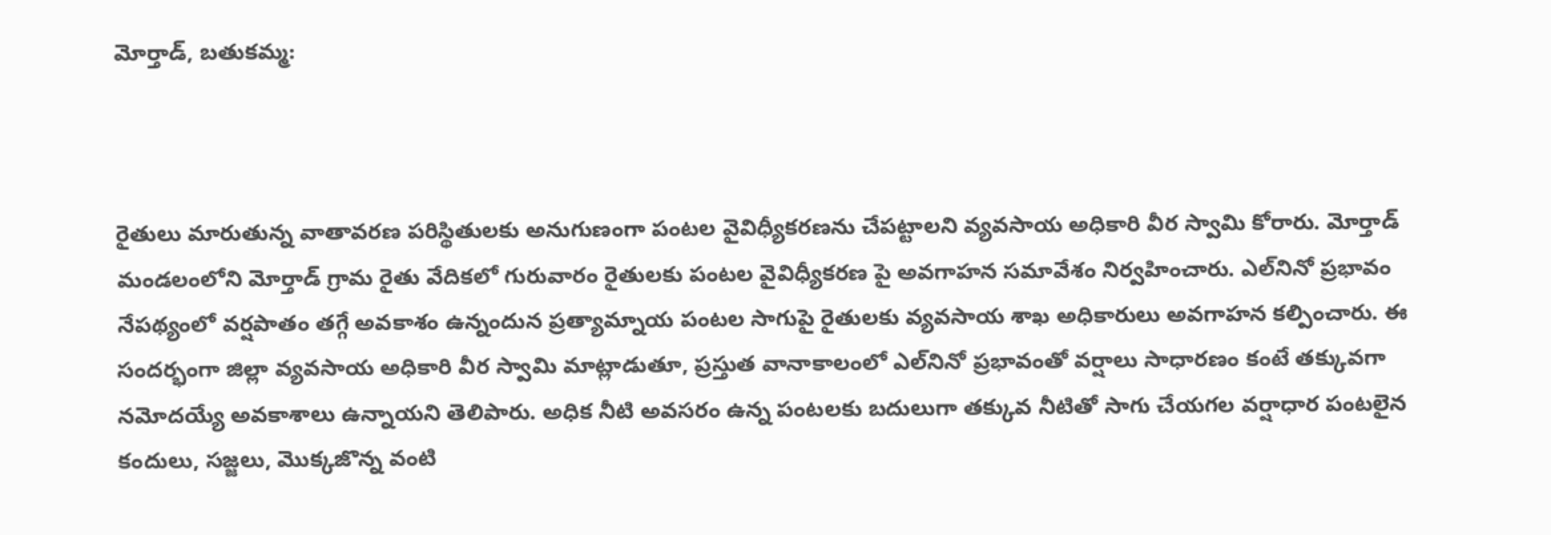మోర్తాడ్, బతుకమ్మ:



రైతులు మారుతున్న వాతావరణ పరిస్థితులకు అనుగుణంగా పంటల వైవిధ్యీకరణను చేపట్టాలని వ్యవసాయ అధికారి వీర స్వామి కోరారు. మోర్తాడ్ మండలంలోని మోర్తాడ్ గ్రామ రైతు వేదికలో గురువారం రైతులకు పంటల వైవిధ్యీకరణ పై అవగాహన సమావేశం నిర్వహించారు. ఎల్‌నినో ప్రభావం నేపథ్యంలో వర్షపాతం తగ్గే అవకాశం ఉన్నందున ప్రత్యామ్నాయ పంటల సాగుపై రైతులకు వ్యవసాయ శాఖ అధికారులు అవగాహన కల్పించారు. ఈ సందర్భంగా జిల్లా వ్యవసాయ అధికారి వీర స్వామి మాట్లాడుతూ, ప్రస్తుత వానాకాలంలో ఎల్‌నినో ప్రభావంతో వర్షాలు సాధారణం కంటే తక్కువగా నమోదయ్యే అవకాశాలు ఉన్నాయని తెలిపారు. అధిక నీటి అవసరం ఉన్న పంటలకు బదులుగా తక్కువ నీటితో సాగు చేయగల వర్షాధార పంటలైన కందులు, సజ్జలు, మొక్కజొన్న వంటి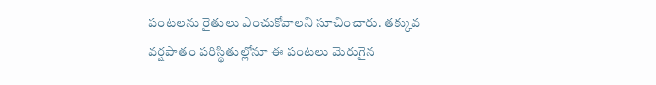పంటలను రైతులు ఎంచుకోవాలని సూచించారు. తక్కువ వర్షపాతం పరిస్థితుల్లోనూ ఈ పంటలు మెరుగైన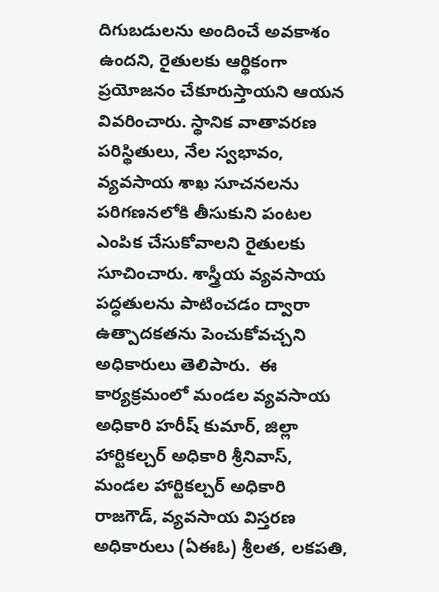దిగుబడులను అందించే అవకాశం ఉందని, రైతులకు ఆర్థికంగా ప్రయోజనం చేకూరుస్తాయని ఆయన వివరించారు. స్థానిక వాతావరణ పరిస్థితులు, నేల స్వభావం, వ్యవసాయ శాఖ సూచనలను పరిగణనలోకి తీసుకుని పంటల ఎంపిక చేసుకోవాలని రైతులకు సూచించారు. శాస్త్రీయ వ్యవసాయ పద్ధతులను పాటించడం ద్వారా ఉత్పాదకతను పెంచుకోవచ్చని అధికారులు తెలిపారు.  ఈ కార్యక్రమంలో మండల వ్యవసాయ అధికారి హరీష్ కుమార్, జిల్లా హార్టికల్చర్ అధికారి శ్రీనివాస్, మండల హార్టికల్చర్ అధికారి రాజగౌడ్, వ్యవసాయ విస్తరణ అధికారులు (ఏఈఓ) శ్రీలత, లకపతి,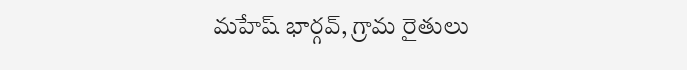మహేష్ భార్గవ్‌, గ్రామ రైతులు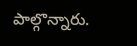పాల్గొన్నారు.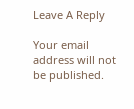Leave A Reply

Your email address will not be published.